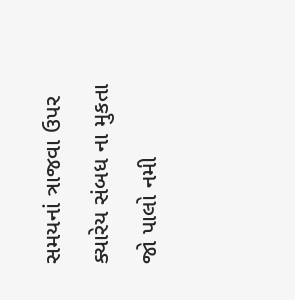સમયનાં ત્રાજવા ઉપર ક્યારેય સંબધ ના મુકતા
જો પાલો નમી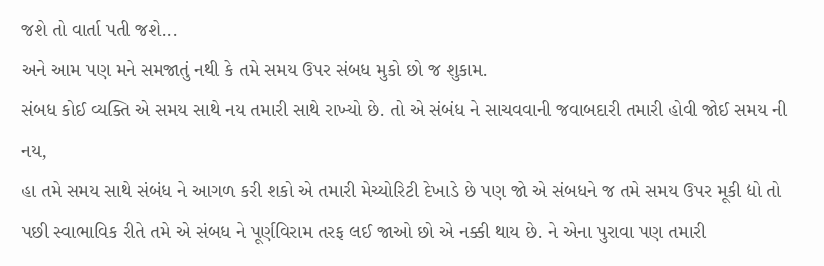જશે તો વાર્તા પતી જશે...
અને આમ પણ મને સમજાતું નથી કે તમે સમય ઉપર સંબધ મુકો છો જ શુકામ.
સંબધ કોઈ વ્યક્તિ એ સમય સાથે નય તમારી સાથે રાખ્યો છે. તો એ સંબંધ ને સાચવવાની જવાબદારી તમારી હોવી જોઈ સમય ની નય,
હા તમે સમય સાથે સંબંધ ને આગળ કરી શકો એ તમારી મેચ્યોરિટી દેખાડે છે પણ જો એ સંબધને જ તમે સમય ઉપર મૂકી દ્યો તો પછી સ્વાભાવિક રીતે તમે એ સંબધ ને પૂર્ણવિરામ તરફ લઈ જાઓ છો એ નક્કી થાય છે. ને એના પુરાવા પણ તમારી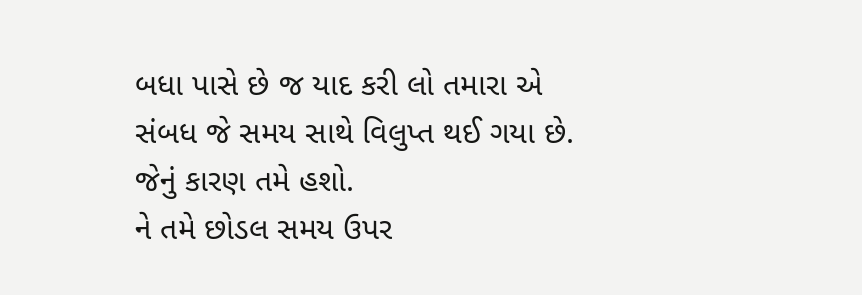બધા પાસે છે જ યાદ કરી લો તમારા એ સંબધ જે સમય સાથે વિલુપ્ત થઈ ગયા છે. જેનું કારણ તમે હશો.
ને તમે છોડલ સમય ઉપર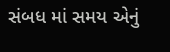સંબધ માં સમય એનું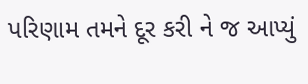પરિણામ તમને દૂર કરી ને જ આપ્યું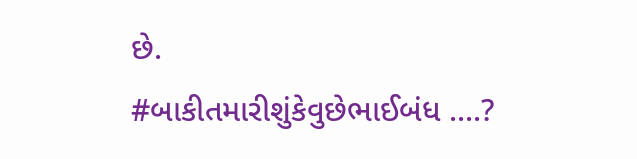છે.
#બાકીતમારીશુંકેવુછેભાઈબંધ ....?